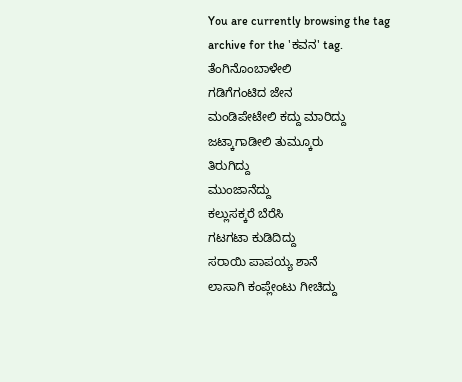You are currently browsing the tag archive for the 'ಕವನ' tag.
ತೆಂಗಿನೊಂಬಾಳೇಲಿ
ಗಡಿಗೆಗಂಟಿದ ಜೇನ
ಮಂಡಿಪೇಟೇಲಿ ಕದ್ದು ಮಾರಿದ್ದು
ಜಟ್ಕಾಗಾಡೀಲಿ ತುಮ್ಕೂರು
ತಿರುಗಿದ್ದು
ಮುಂಜಾನೆದ್ದು
ಕಲ್ಲುಸಕ್ಕರೆ ಬೆರೆಸಿ
ಗಟಗಟಾ ಕುಡಿದಿದ್ದು
ಸರಾಯಿ ಪಾಪಯ್ಯ ಶಾನೆ
ಲಾಸಾಗಿ ಕಂಪ್ಲೇಂಟು ಗೀಚಿದ್ದು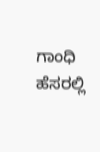ಗಾಂಧಿ ಹೆಸರಲ್ಲಿ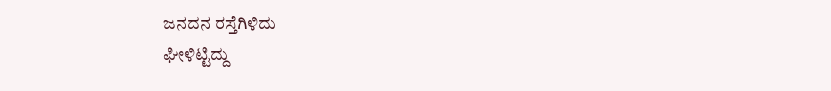ಜನದನ ರಸ್ತೆಗಿಳಿದು
ಘೀಳಿಟ್ಟಿದ್ದು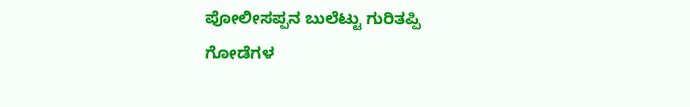ಪೋಲೀಸಪ್ಪನ ಬುಲೆಟ್ಟು ಗುರಿತಪ್ಪಿ
ಗೋಡೆಗಳ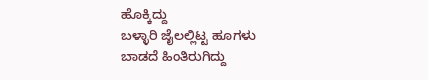ಹೊಕ್ಕಿದ್ದು
ಬಳ್ಳಾರಿ ಜೈಲಲ್ಲಿಟ್ಟ ಹೂಗಳು
ಬಾಡದೆ ಹಿಂತಿರುಗಿದ್ದು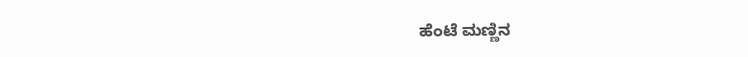ಹೆಂಟೆ ಮಣ್ಣಿನ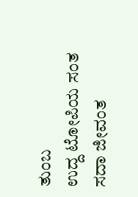ತುಂಬ
ಉದ್ದ ಟೋಪಿಯ ಸಂತ
ಸದಾ ಜೀವಂತ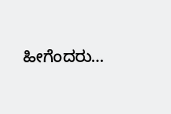ಹೀಗೆಂದರು…